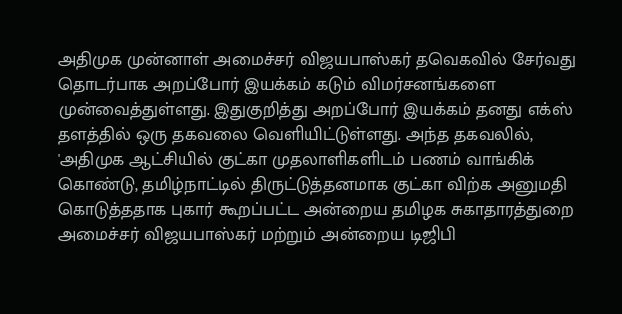அதிமுக முன்னாள் அமைச்சர் விஜயபாஸ்கர் தவெகவில் சேர்வது தொடர்பாக அறப்போர் இயக்கம் கடும் விமர்சனங்களை முன்வைத்துள்ளது. இதுகுறித்து அறப்போர் இயக்கம் தனது எக்ஸ் தளத்தில் ஒரு தகவலை வெளியிட்டுள்ளது. அந்த தகவலில், 'அதிமுக ஆட்சியில் குட்கா முதலாளிகளிடம் பணம் வாங்கிக் கொண்டு, தமிழ்நாட்டில் திருட்டுத்தனமாக குட்கா விற்க அனுமதி கொடுத்ததாக புகார் கூறப்பட்ட அன்றைய தமிழக சுகாதாரத்துறை அமைச்சர் விஜயபாஸ்கர் மற்றும் அன்றைய டிஜிபி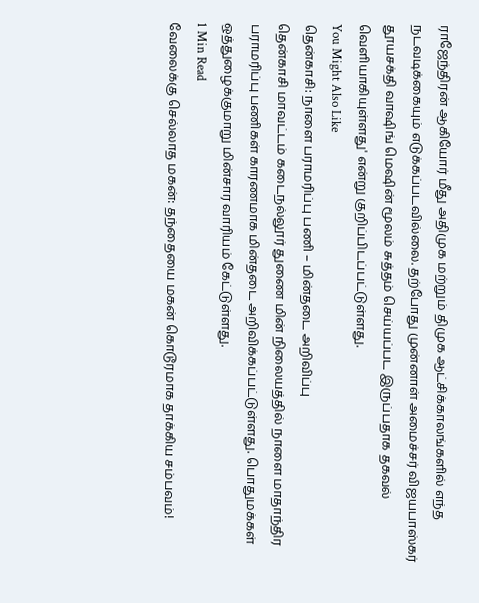ராஜேந்திரன் ஆகியோர் மீது அதிமுக மற்றும் திமுக ஆட்சிக்காலங்களில் எந்த நடவடிக்கையும் எடுக்கப்படவில்லை. தற்போது முன்னாள் அமைச்சர் விஜயபாஸ்கர் தூயசக்தி வாஷிங் மெஷின் மூலம் சுத்தம் செய்யப்பட இருப்பதாக தகவல் வெளியாகியுள்ளது' என்று குறிப்பிடப்பட்டுள்ளது.
You Might Also Like
தென்காசி: நாளை பராமரிப்பு பணி – மின்தடை அறிவிப்பு
தென்காசி மாவட்டம் கடைநல்லூர் துணை மின் நிலையத்தில் நாளை மாதாந்திர பராமரிப்பு பணிகள் காரணமாக மின்தடை அறிவிக்கப்பட்டுள்ளது. பொதுமக்கள் ஒத்துழைக்குமாறு மின்சார வாரியம் கேட்டுள்ளது.
1 Min Read
வேலைக்கு செல்லாத மகன்: தந்தையை மகன் கொடூரமாக தாக்கிய சம்பவம்!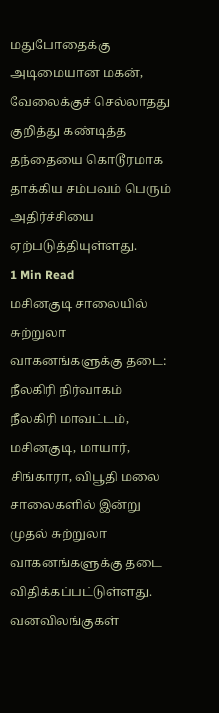மதுபோதைக்கு அடிமையான மகன், வேலைக்குச் செல்லாதது குறித்து கண்டித்த தந்தையை கொடூரமாக தாக்கிய சம்பவம் பெரும் அதிர்ச்சியை ஏற்படுத்தியுள்ளது.
1 Min Read
மசினகுடி சாலையில் சுற்றுலா வாகனங்களுக்கு தடை: நீலகிரி நிர்வாகம்
நீலகிரி மாவட்டம், மசினகுடி, மாயார், சிங்காரா, விபூதி மலை சாலைகளில் இன்று முதல் சுற்றுலா வாகனங்களுக்கு தடை விதிக்கப்பட்டுள்ளது. வனவிலங்குகள்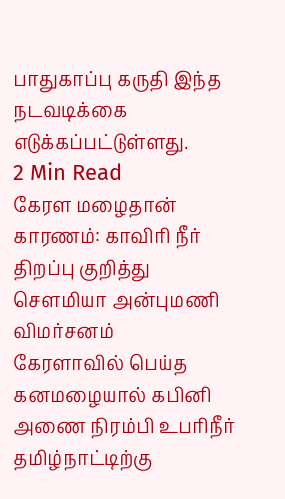பாதுகாப்பு கருதி இந்த நடவடிக்கை எடுக்கப்பட்டுள்ளது.
2 Min Read
கேரள மழைதான் காரணம்: காவிரி நீர் திறப்பு குறித்து சௌமியா அன்புமணி விமர்சனம்
கேரளாவில் பெய்த கனமழையால் கபினி அணை நிரம்பி உபரிநீர் தமிழ்நாட்டிற்கு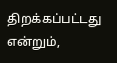திறக்கப்பட்டது என்றும்,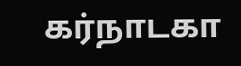கர்நாடகா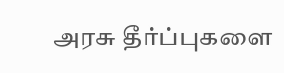அரசு தீர்ப்புகளை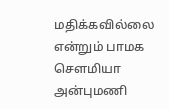மதிக்கவில்லை என்றும் பாமக சௌமியா அன்புமணி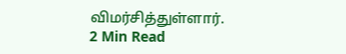விமர்சித்துள்ளார்.
2 Min Read